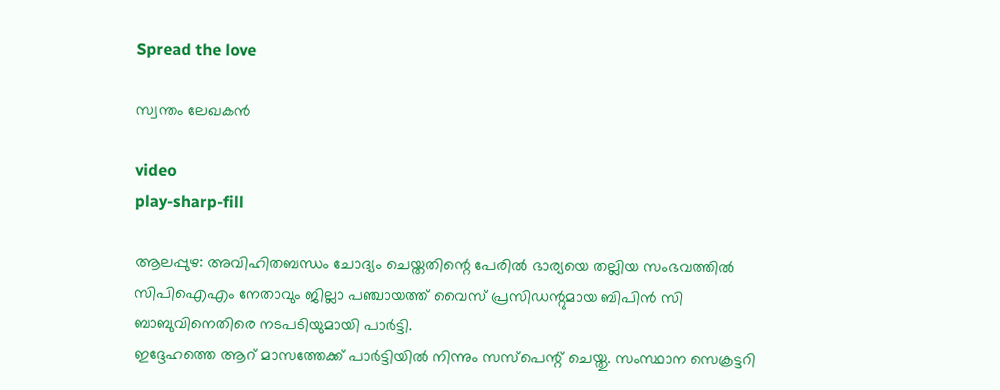Spread the love

സ്വന്തം ലേഖകൻ

video
play-sharp-fill

ആലപ്പുഴ: അവിഹിതബന്ധം ചോദ്യം ചെയ്തതിന്റെ പേരില്‍ ഭാര്യയെ തല്ലിയ സംഭവത്തില്‍ സിപിഐഎം നേതാവും ജില്ലാ പഞ്ചായത്ത് വൈസ് പ്രസിഡന്റുമായ ബിപിന്‍ സി ബാബുവിനെതിരെ നടപടിയുമായി പാര്‍ട്ടി.
ഇദ്ദേഹത്തെ ആറ് മാസത്തേക്ക് പാര്‍ട്ടിയില്‍ നിന്നും സസ്പെന്റ് ചെയ്തു. സംസ്ഥാന സെക്രട്ടറി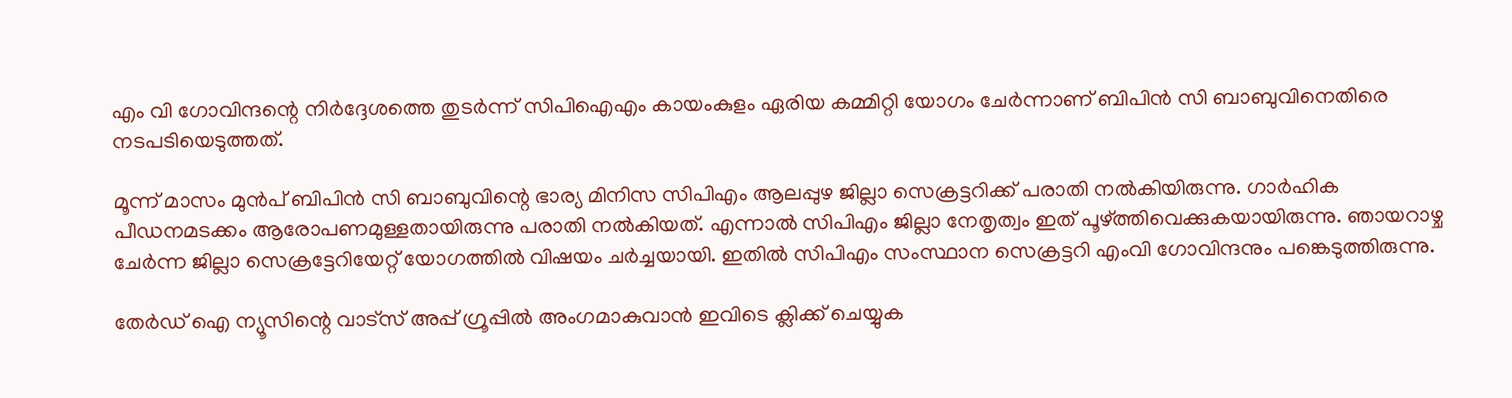എം വി ഗോവിന്ദന്റെ നിര്‍ദ്ദേശത്തെ തുടര്‍ന്ന് സിപിഐഎം കായംകുളം ഏരിയ കമ്മിറ്റി യോഗം ചേര്‍ന്നാണ് ബിപിന്‍ സി ബാബുവിനെതിരെ നടപടിയെടുത്തത്.

മൂന്ന് മാസം മുന്‍പ് ബിപിന്‍ സി ബാബുവിന്റെ ഭാര്യ മിനിസ സിപിഎം ആലപ്പുഴ ജില്ലാ സെക്രട്ടറിക്ക് പരാതി നല്‍കിയിരുന്നു. ഗാര്‍ഹിക പീഡനമടക്കം ആരോപണമുള്ളതായിരുന്നു പരാതി നല്‍കിയത്. എന്നാല്‍ സിപിഎം ജില്ലാ നേതൃത്വം ഇത് പൂഴ്ത്തിവെക്കുകയായിരുന്നു. ഞായറാഴ്ച ചേര്‍ന്ന ജില്ലാ സെക്രട്ടേറിയേറ്റ് യോഗത്തില്‍ വിഷയം ചര്‍ച്ചയായി. ഇതില്‍ സിപിഎം സംസ്ഥാന സെക്രട്ടറി എംവി ഗോവിന്ദനും പങ്കെടുത്തിരുന്നു.

തേർഡ് ഐ ന്യൂസിന്റെ വാട്സ് അപ്പ് ഗ്രൂപ്പിൽ അംഗമാകുവാൻ ഇവിടെ ക്ലിക്ക് ചെയ്യുക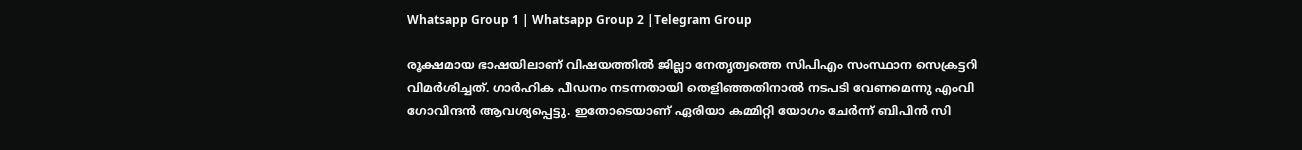Whatsapp Group 1 | Whatsapp Group 2 |Telegram Group

രൂക്ഷമായ ഭാഷയിലാണ് വിഷയത്തില്‍ ജില്ലാ നേതൃത്വത്തെ സിപിഎം സംസ്ഥാന സെക്രട്ടറി വിമര്‍ശിച്ചത്. ഗാര്‍ഹിക പീഡനം നടന്നതായി തെളിഞ്ഞതിനാല്‍ നടപടി വേണമെന്നു എംവി ഗോവിന്ദന്‍ ആവശ്യപ്പെട്ടു. ഇതോടെയാണ് ഏരിയാ കമ്മിറ്റി യോഗം ചേര്‍ന്ന് ബിപിന്‍ സി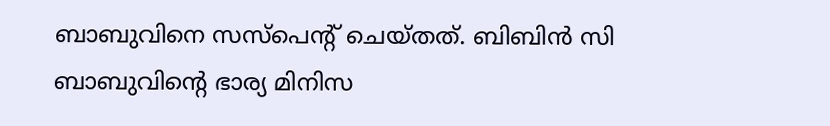ബാബുവിനെ സസ്പെന്റ് ചെയ്തത്. ബിബിന്‍ സി ബാബുവിന്റെ ഭാര്യ മിനിസ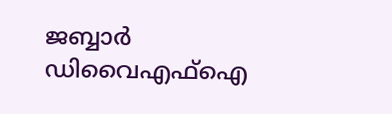ജബ്ബാര്‍ ഡിവൈഎഫ്‌ഐ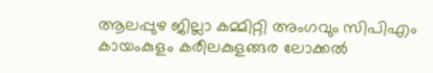ആലപ്പുഴ ജില്ലാ കമ്മിറ്റി അംഗവും സിപിഎം കായംകുളം കരീലകുളങ്ങര ലോക്കല്‍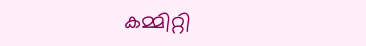കമ്മിറ്റി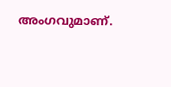അംഗവുമാണ്.